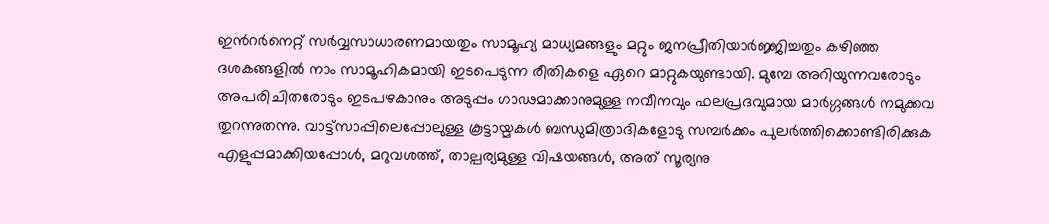ഇന്‍റർനെറ്റ് സർവ്വസാധാരണമായതും സാമൂഹ്യ മാധ്യമങ്ങളും മറ്റും ജനപ്രീതിയാർജ്ജിച്ചതും കഴിഞ്ഞ ദശകങ്ങളിൽ നാം സാമൂഹികമായി ഇടപെടുന്ന രീതികളെ ഏറെ മാറ്റുകയുണ്ടായി. മുമ്പേ അറിയുന്നവരോടും അപരിചിതരോടും ഇടപഴകാനും അടുപ്പം ഗാഢമാക്കാനുമുള്ള നവീനവും ഫലപ്രദവുമായ മാർഗ്ഗങ്ങൾ നമുക്കവ തുറന്നുതന്നു. വാട്ട്സാപ്പിലെപ്പോലുള്ള കൂട്ടായ്മകൾ ബന്ധുമിത്രാദികളോടു സമ്പർക്കം പുലർത്തിക്കൊണ്ടിരിക്കുക എളുപ്പമാക്കിയപ്പോൾ, മറുവശത്ത്, താല്പര്യമുള്ള വിഷയങ്ങൾ, അത് സൂര്യനു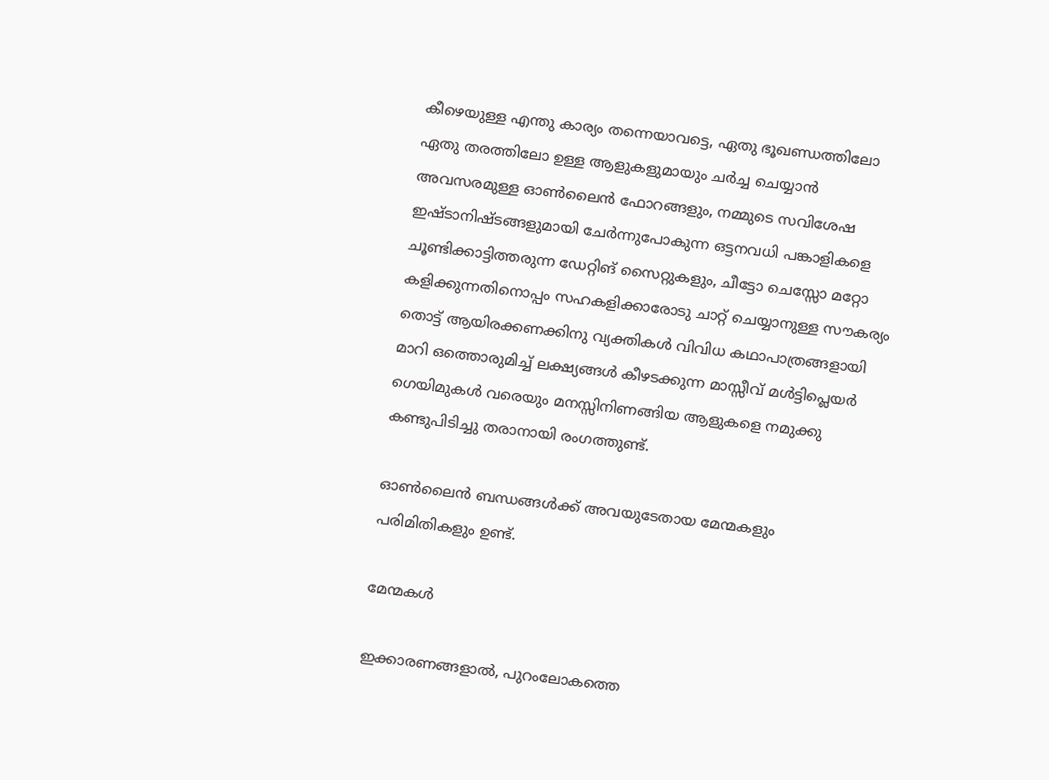കീഴെയുള്ള എന്തു കാര്യം തന്നെയാവട്ടെ, ഏതു ഭൂഖണ്ഡത്തിലോ ഏതു തരത്തിലോ ഉള്ള ആളുകളുമായും ചർച്ച ചെയ്യാൻ അവസരമുള്ള ഓൺലൈൻ ഫോറങ്ങളും, നമ്മുടെ സവിശേഷ ഇഷ്ടാനിഷ്ടങ്ങളുമായി ചേർന്നുപോകുന്ന ഒട്ടനവധി പങ്കാളികളെ ചൂണ്ടിക്കാട്ടിത്തരുന്ന ഡേറ്റിങ് സൈറ്റുകളും, ചീട്ടോ ചെസ്സോ മറ്റോ കളിക്കുന്നതിനൊപ്പം സഹകളിക്കാരോടു ചാറ്റ് ചെയ്യാനുള്ള സൗകര്യം തൊട്ട് ആയിരക്കണക്കിനു വ്യക്തികൾ വിവിധ കഥാപാത്രങ്ങളായി മാറി ഒത്തൊരുമിച്ച് ലക്ഷ്യങ്ങൾ കീഴടക്കുന്ന മാസ്സീവ് മൾട്ടിപ്ലെയർ ഗെയിമുകൾ വരെയും മനസ്സിനിണങ്ങിയ ആളുകളെ നമുക്കു കണ്ടുപിടിച്ചു തരാനായി രംഗത്തുണ്ട്.

ഓൺലൈൻ ബന്ധങ്ങൾക്ക് അവയുടേതായ മേന്മകളും പരിമിതികളും ഉണ്ട്.

മേന്മകൾ

ഇക്കാരണങ്ങളാൽ, പുറംലോകത്തെ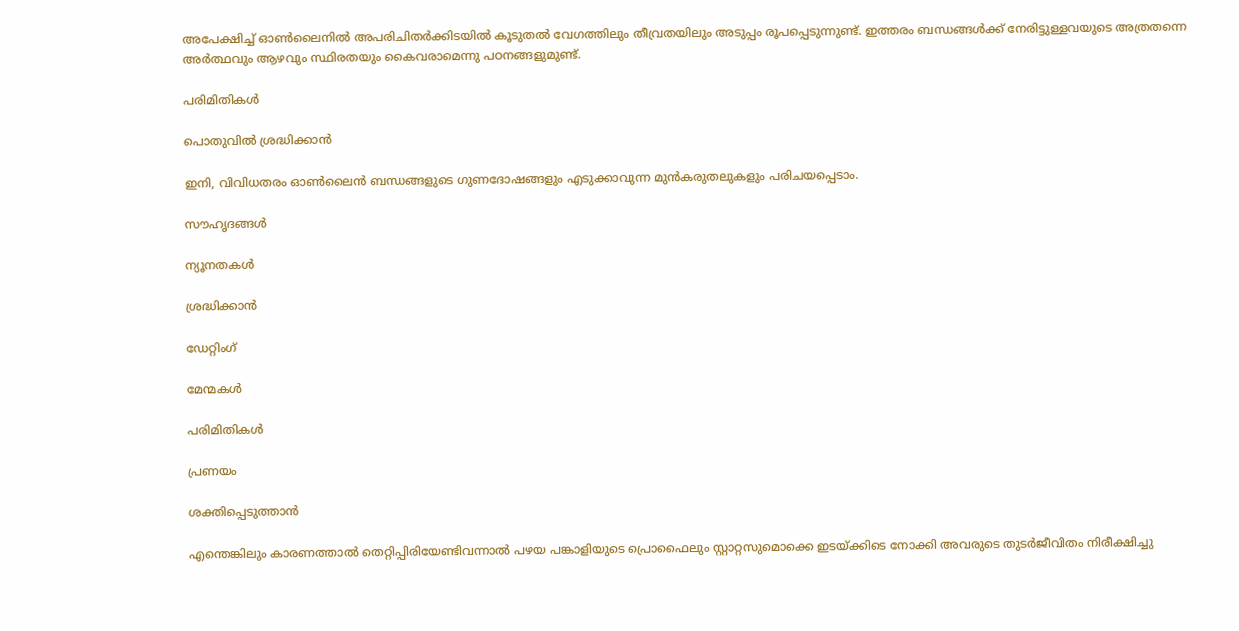അപേക്ഷിച്ച് ഓൺലൈനിൽ അപരിചിതർക്കിടയിൽ കൂടുതൽ വേഗത്തിലും തീവ്രതയിലും അടുപ്പം രൂപപ്പെടുന്നുണ്ട്. ഇത്തരം ബന്ധങ്ങൾക്ക് നേരിട്ടുള്ളവയുടെ അത്രതന്നെ അർത്ഥവും ആഴവും സ്ഥിരതയും കൈവരാമെന്നു പഠനങ്ങളുമുണ്ട്.

പരിമിതികൾ

പൊതുവിൽ ശ്രദ്ധിക്കാൻ

ഇനി, വിവിധതരം ഓണ്‍ലൈന്‍ ബന്ധങ്ങളുടെ ഗുണദോഷങ്ങളും എടുക്കാവുന്ന മുന്‍കരുതലുകളും പരിചയപ്പെടാം.

സൗഹൃദങ്ങൾ

ന്യൂനതകൾ

ശ്രദ്ധിക്കാന്‍

ഡേറ്റിംഗ്

മേന്മകൾ

പരിമിതികൾ

പ്രണയം

ശക്തിപ്പെടുത്താൻ

എന്തെങ്കിലും കാരണത്താൽ തെറ്റിപ്പിരിയേണ്ടിവന്നാൽ പഴയ പങ്കാളിയുടെ പ്രൊഫൈലും സ്റ്റാറ്റസുമൊക്കെ ഇടയ്ക്കിടെ നോക്കി അവരുടെ തുടര്‍ജീവിതം നിരീക്ഷിച്ചു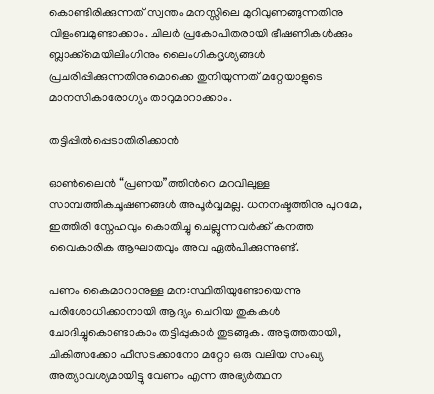കൊണ്ടിരിക്കുന്നത് സ്വന്തം മനസ്സിലെ മുറിവുണങ്ങുന്നതിനു വിളംബമുണ്ടാക്കാം. ചിലര്‍ പ്രകോപിതരായി ഭീഷണികൾക്കും ബ്ലാക്ക്മെയിലിംഗിനും ലൈംഗികദൃശ്യങ്ങള്‍ പ്രചരിപ്പിക്കുന്നതിനുമൊക്കെ തുനിയുന്നത് മറ്റേയാളുടെ മാനസികാരോഗ്യം താറുമാറാക്കാം.

തട്ടിപ്പിൽപ്പെടാതിരിക്കാന്‍

ഓൺലൈൻ “പ്രണയ”ത്തിന്‍റെ മറവിലുള്ള സാമ്പത്തികചൂഷണങ്ങൾ അപൂർവ്വമല്ല. ധനനഷ്ടത്തിനു പുറമേ, ഇത്തിരി സ്നേഹവും കൊതിച്ചു ചെല്ലുന്നവർക്ക് കനത്ത വൈകാരിക ആഘാതവും അവ ഏല്‍പിക്കുന്നുണ്ട്.

പണം കൈമാറാനുള്ള മന:സ്ഥിതിയുണ്ടോയെന്നു പരിശോധിക്കാനായി ആദ്യം ചെറിയ തുകകൾ ചോദിച്ചുകൊണ്ടാകാം തട്ടിപ്പുകാർ തുടങ്ങുക. അടുത്തതായി, ചികിത്സക്കോ ഫീസടക്കാനോ മറ്റോ ഒരു വലിയ സംഖ്യ അത്യാവശ്യമായിട്ടു വേണം എന്ന അഭ്യര്‍ത്ഥന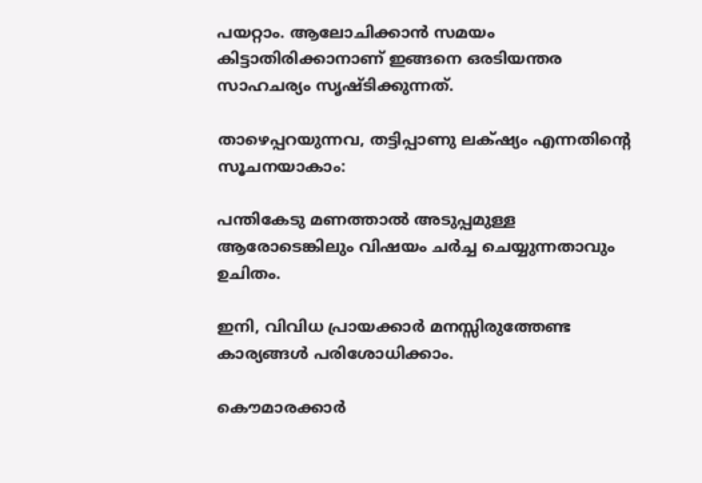പയറ്റാം. ആലോചിക്കാൻ സമയം കിട്ടാതിരിക്കാനാണ് ഇങ്ങനെ ഒരടിയന്തര സാഹചര്യം സൃഷ്ടിക്കുന്നത്.

താഴെപ്പറയുന്നവ, തട്ടിപ്പാണു ലക്‌ഷ്യം എന്നതിന്‍റെ സൂചനയാകാം:

പന്തികേടു മണത്താല്‍ അടുപ്പമുള്ള ആരോടെങ്കിലും വിഷയം ചർച്ച ചെയ്യുന്നതാവും ഉചിതം.

ഇനി, വിവിധ പ്രായക്കാര്‍ മനസ്സിരുത്തേണ്ട കാര്യങ്ങള്‍ പരിശോധിക്കാം.

കൌമാരക്കാര്‍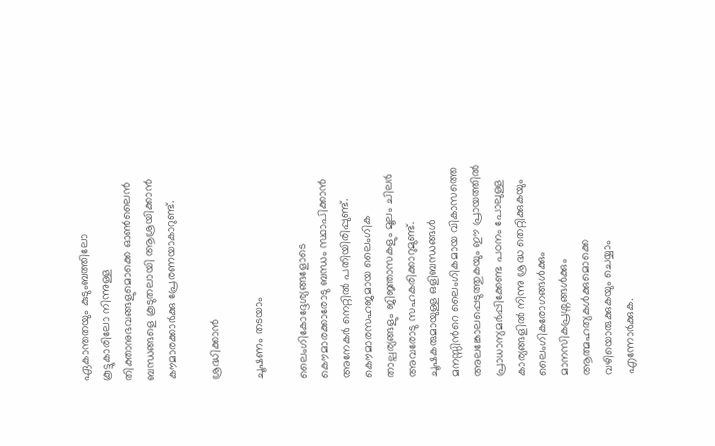ഏകാന്തതയും കുടുംബത്തിലോ കൂട്ടുകാരിലോ നിന്നുള്ള തിക്താനുഭവങ്ങളുമൊക്കെ ഓൺലൈൻ ബന്ധങ്ങളെ കൂടുതലായി ആശ്രയിക്കാൻ കൗമാരക്കാർക്കു പ്രേരണയാകാറുണ്ട്.

ശ്രദ്ധിക്കാന്‍

ചൂഷണം തടയാം

ലൈംഗികോദ്ദേശ്യങ്ങളോടെ കൌമാരക്കാരോടു ബന്ധം സ്ഥാപിക്കാന്‍ അനേകര്‍ നെറ്റില്‍ പതിയിരിപ്പുണ്ട്. കൌമാരസഹജമായ ലൈംഗിക താല്പര്യങ്ങളും ജിജ്ഞാസകളും മൂലം ചിലര്‍ അവരോടു സഹകരിക്കാറുമുണ്ട്. ചൂഷകരുമായുള്ള ഒളിബന്ധങ്ങള്‍ മനസ്സിന്‍റെ ലൈംഗികമായ വികാസത്തെ അലങ്കോലപ്പെടുത്തുകയും ഈ പ്രായത്തില്‍ പ്രാധാന്യമര്‍പ്പിക്കേണ്ട പഠനം പോലുള്ള കാര്യങ്ങളില്‍ നിന്നു ശ്രദ്ധ തെറ്റിക്കുകയും ലൈംഗികരോഗങ്ങള്‍ക്കും മാനസികപ്രശ്നങ്ങള്‍ക്കും ആത്മഹത്യകള്‍ക്കുമൊക്കെ വഴിയൊരുക്കുകയും ചെയ്യാം എന്നോര്‍ക്കുക.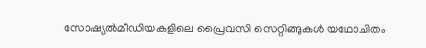സോഷ്യല്‍മീഡിയകളിലെ പ്രൈവസി സെറ്റിങ്ങുകള്‍ യഥോചിതം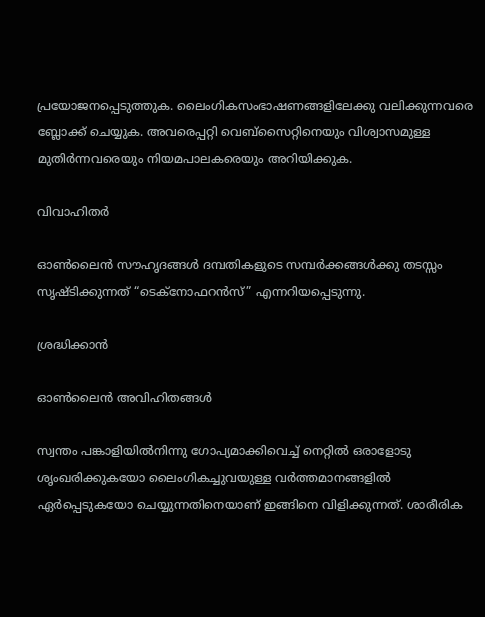പ്രയോജനപ്പെടുത്തുക. ലൈംഗികസംഭാഷണങ്ങളിലേക്കു വലിക്കുന്നവരെ ബ്ലോക്ക് ചെയ്യുക. അവരെപ്പറ്റി വെബ്സൈറ്റിനെയും വിശ്വാസമുള്ള മുതിര്‍ന്നവരെയും നിയമപാലകരെയും അറിയിക്കുക.

വിവാഹിതര്‍

ഓൺലൈൻ സൗഹൃദങ്ങൾ ദമ്പതികളുടെ സമ്പര്‍ക്കങ്ങൾക്കു തടസ്സം സൃഷ്ടിക്കുന്നത് “ടെക്നോഫറൻസ്” എന്നറിയപ്പെടുന്നു.

ശ്രദ്ധിക്കാന്‍

ഓൺലൈൻ അവിഹിതങ്ങൾ

സ്വന്തം പങ്കാളിയിൽനിന്നു ഗോപ്യമാക്കിവെച്ച് നെറ്റില്‍ ഒരാളോടു ശൃംഖരിക്കുകയോ ലൈംഗികച്ചുവയുള്ള വര്‍ത്തമാനങ്ങളില്‍ ഏർപ്പെടുകയോ ചെയ്യുന്നതിനെയാണ് ഇങ്ങിനെ വിളിക്കുന്നത്. ശാരീരിക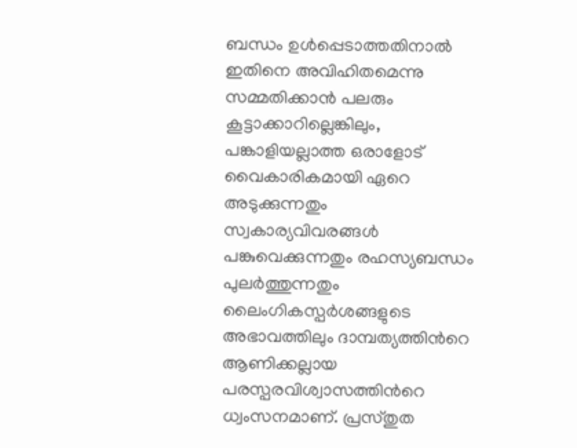ബന്ധം ഉൾപ്പെടാത്തതിനാൽ ഇതിനെ അവിഹിതമെന്നു സമ്മതിക്കാന്‍ പലരും കൂട്ടാക്കാറില്ലെങ്കിലും, പങ്കാളിയല്ലാത്ത ഒരാളോട് വൈകാരികമായി ഏറെ അടുക്കുന്നതും സ്വകാര്യവിവരങ്ങൾ പങ്കുവെക്കുന്നതും രഹസ്യബന്ധം പുലർത്തുന്നതും ലൈംഗികസ്പര്‍ശങ്ങളുടെ അഭാവത്തിലും ദാമ്പത്യത്തിന്‍റെ ആണിക്കല്ലായ പരസ്പരവിശ്വാസത്തിന്‍റെ ധ്വംസനമാണ്. പ്രസ്തുത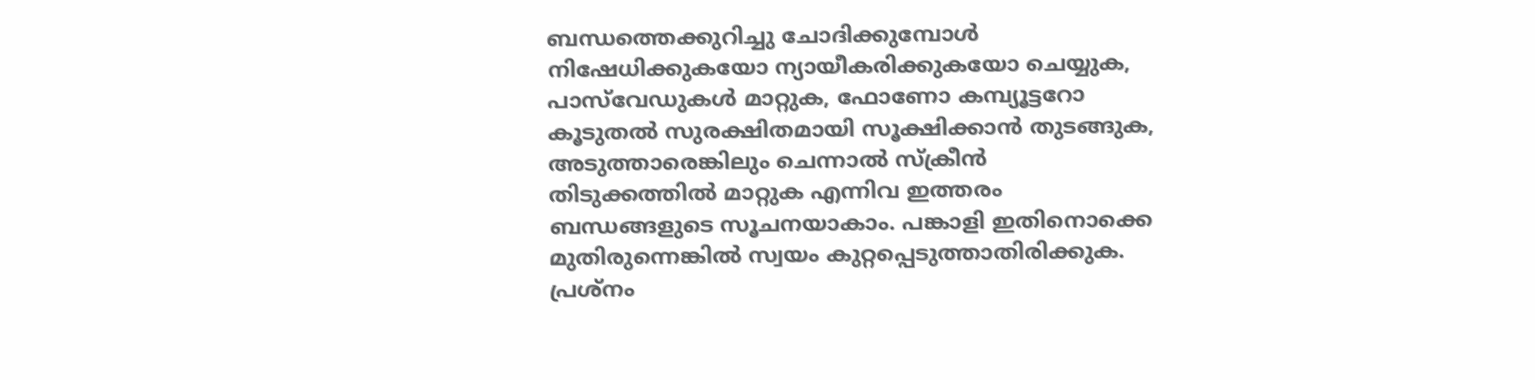ബന്ധത്തെക്കുറിച്ചു ചോദിക്കുമ്പോൾ നിഷേധിക്കുകയോ ന്യായീകരിക്കുകയോ ചെയ്യുക, പാസ്‌വേഡുകൾ മാറ്റുക, ഫോണോ കമ്പ്യൂട്ടറോ കൂടുതൽ സുരക്ഷിതമായി സൂക്ഷിക്കാൻ തുടങ്ങുക, അടുത്താരെങ്കിലും ചെന്നാല്‍ സ്ക്രീന്‍ തിടുക്കത്തില്‍ മാറ്റുക എന്നിവ ഇത്തരം ബന്ധങ്ങളുടെ സൂചനയാകാം. പങ്കാളി ഇതിനൊക്കെ മുതിരുന്നെങ്കിൽ സ്വയം കുറ്റപ്പെടുത്താതിരിക്കുക. പ്രശ്നം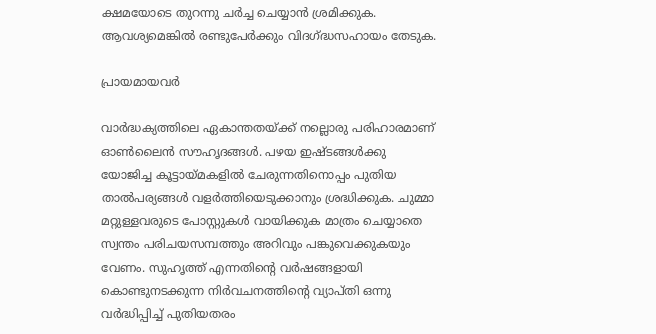ക്ഷമയോടെ തുറന്നു ചർച്ച ചെയ്യാൻ ശ്രമിക്കുക. ആവശ്യമെങ്കില്‍ രണ്ടുപേര്‍ക്കും വിദഗ്ദ്ധസഹായം തേടുക.

പ്രായമായവർ

വാർദ്ധക്യത്തിലെ ഏകാന്തതയ്ക്ക് നല്ലൊരു പരിഹാരമാണ് ഓൺലൈൻ സൗഹൃദങ്ങൾ. പഴയ ഇഷ്ടങ്ങള്‍ക്കു യോജിച്ച കൂട്ടായ്മകളിൽ ചേരുന്നതിനൊപ്പം പുതിയ താൽപര്യങ്ങള്‍ വളര്‍ത്തിയെടുക്കാനും ശ്രദ്ധിക്കുക. ചുമ്മാ മറ്റുള്ളവരുടെ പോസ്റ്റുകൾ വായിക്കുക മാത്രം ചെയ്യാതെ സ്വന്തം പരിചയസമ്പത്തും അറിവും പങ്കുവെക്കുകയും വേണം. സുഹൃത്ത് എന്നതിന്‍റെ വർഷങ്ങളായി കൊണ്ടുനടക്കുന്ന നിർവചനത്തിന്‍റെ വ്യാപ്തി ഒന്നു വര്‍ദ്ധിപ്പിച്ച് പുതിയതരം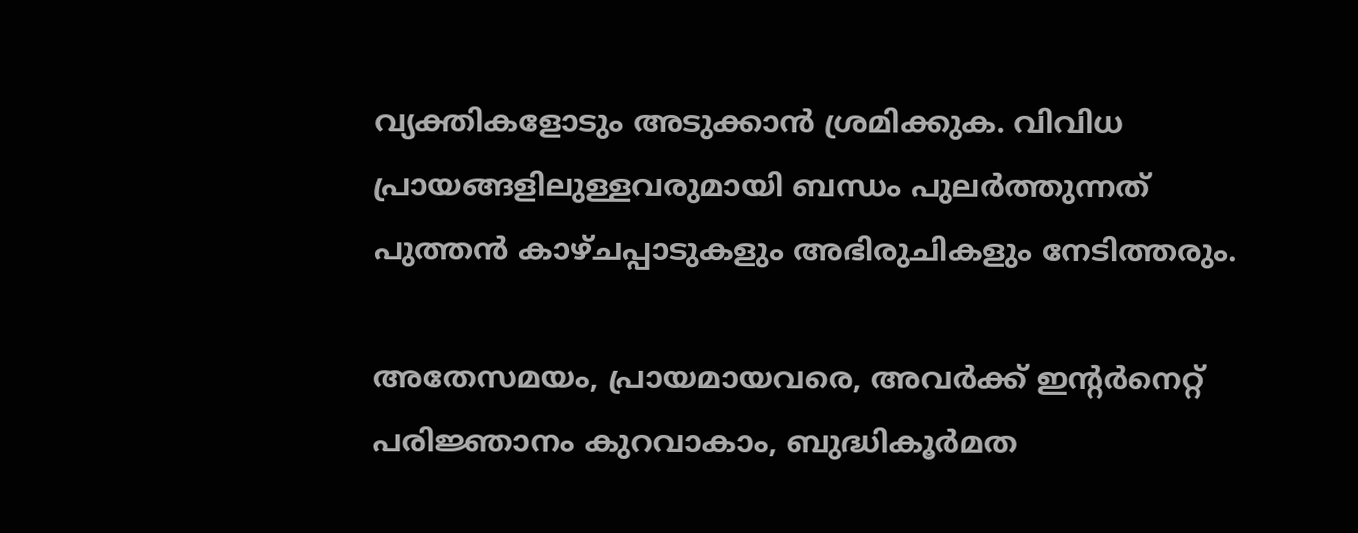വ്യക്തികളോടും അടുക്കാന്‍ ശ്രമിക്കുക. വിവിധ പ്രായങ്ങളിലുള്ളവരുമായി ബന്ധം പുലര്‍ത്തുന്നത് പുത്തന്‍ കാഴ്ചപ്പാടുകളും അഭിരുചികളും നേടിത്തരും.

അതേസമയം, പ്രായമായവരെ, അവര്‍ക്ക് ഇന്‍റര്‍നെറ്റ് പരിജ്ഞാനം കുറവാകാം, ബുദ്ധികൂര്‍മത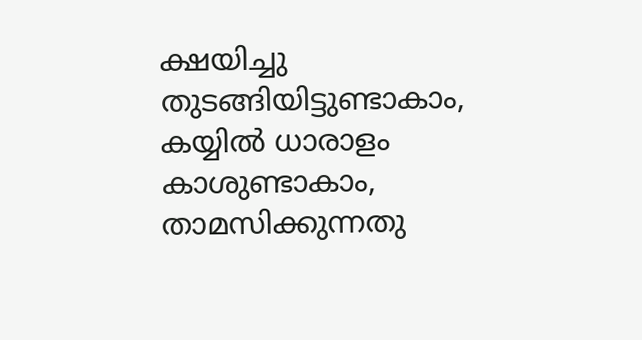ക്ഷയിച്ചു തുടങ്ങിയിട്ടുണ്ടാകാം, കയ്യില്‍ ധാരാളം കാശുണ്ടാകാം, താമസിക്കുന്നതു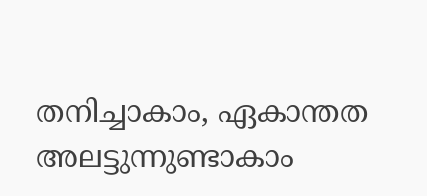തനിച്ചാകാം, ഏകാന്തത അലട്ടുന്നുണ്ടാകാം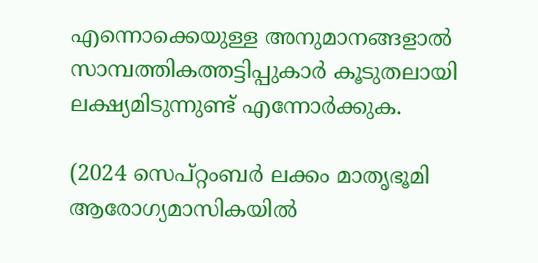എന്നൊക്കെയുള്ള അനുമാനങ്ങളാല്‍ സാമ്പത്തികത്തട്ടിപ്പുകാര്‍ കൂടുതലായി ലക്ഷ്യമിടുന്നുണ്ട് എന്നോര്‍ക്കുക.

(2024 സെപ്റ്റംബര്‍ ലക്കം മാതൃഭൂമി ആരോഗ്യമാസികയില്‍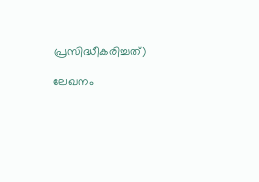പ്രസിദ്ധീകരിച്ചത്)

ലേഖനം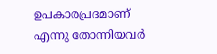ഉപകാരപ്രദമാണ് എന്നു തോന്നിയവര്‍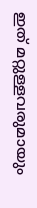ഇത് മറ്റുള്ളവരുമായും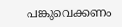പങ്കുവെക്കണം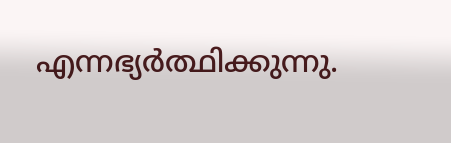എന്നഭ്യര്‍ത്ഥിക്കുന്നു.